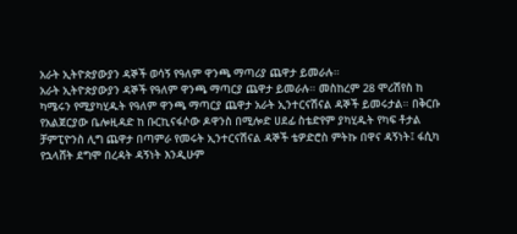አራት ኢትዮጵያውያን ዳኞች ወሳኝ የዓለም ዋንጫ ማጣሪያ ጨዋታ ይመራሉ።
አራት ኢትዮጵያውያን ዳኞች የዓለም ዋንጫ ማጣርያ ጨዋታ ይመራሉ። መስከረም 28 ሞሪሽየስ ከ ካሜሩን የሚያካሂዱት የዓለም ዋንጫ ማጣርያ ጨዋታ አራት ኢንተርናሽናል ዳኞች ይመሩታል። በቅርቡ የአልጀርያው ቤሎዚዳድ ከ ቡርኪናፋሶው ዶዋንስ በሚሎድ ሀደፊ ስቴድየም ያካሂዱት የካፍ ቶታል ቻምፒዮንስ ሊግ ጨዋታ በጣምራ የመሩት ኢንተርናሽናል ዳኞች ቴዎድሮስ ምትኩ በዋና ዳኝነት፤ ፋሲካ የኋላሸት ደግሞ በረዳት ዳኝነት እንዲሁም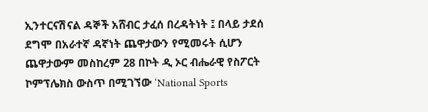ኢንተርናሽናል ዳኞች አሸብር ታፈሰ በረዳትነት ፤ በላይ ታደሰ ደግሞ በአራተኛ ዳኛነት ጨዋታውን የሚመሩት ሲሆን ጨዋታውም መስከረም 28 በኮት ዲ ኦር ብሔራዊ የስፖርት ኮምፕሌክስ ውስጥ በሚገኘው ‘National Sports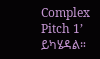Complex Pitch 1’ ይካሄዳል።